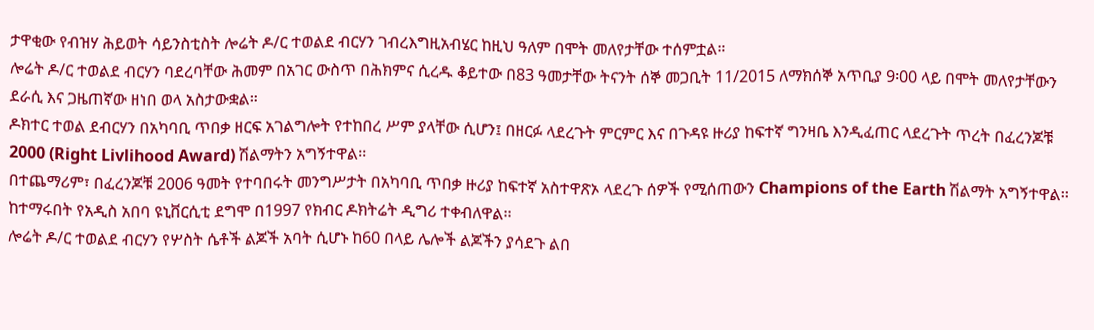ታዋቂው የብዝሃ ሕይወት ሳይንስቲስት ሎሬት ዶ/ር ተወልደ ብርሃን ገብረእግዚአብሄር ከዚህ ዓለም በሞት መለየታቸው ተሰምቷል።
ሎሬት ዶ/ር ተወልደ ብርሃን ባደረባቸው ሕመም በአገር ውስጥ በሕክምና ሲረዱ ቆይተው በ83 ዓመታቸው ትናንት ሰኞ መጋቢት 11/2015 ለማክሰኞ አጥቢያ 9፡00 ላይ በሞት መለየታቸውን ደራሲ እና ጋዜጠኛው ዘነበ ወላ አስታውቋል።
ዶክተር ተወል ደብርሃን በአካባቢ ጥበቃ ዘርፍ አገልግሎት የተከበረ ሥም ያላቸው ሲሆን፤ በዘርፉ ላደረጉት ምርምር እና በጉዳዩ ዙሪያ ከፍተኛ ግንዛቤ እንዲፈጠር ላደረጉት ጥረት በፈረንጆቹ 2000 (Right Livlihood Award) ሽልማትን አግኝተዋል፡፡
በተጨማሪም፣ በፈረንጆቹ 2006 ዓመት የተባበሩት መንግሥታት በአካባቢ ጥበቃ ዙሪያ ከፍተኛ አስተዋጽኦ ላደረጉ ሰዎች የሚሰጠውን Champions of the Earth ሽልማት አግኝተዋል፡፡ ከተማሩበት የአዲስ አበባ ዩኒቨርሲቲ ደግሞ በ1997 የክብር ዶክትሬት ዲግሪ ተቀብለዋል፡፡
ሎሬት ዶ/ር ተወልደ ብርሃን የሦስት ሴቶች ልጆች አባት ሲሆኑ ከ60 በላይ ሌሎች ልጆችን ያሳደጉ ልበ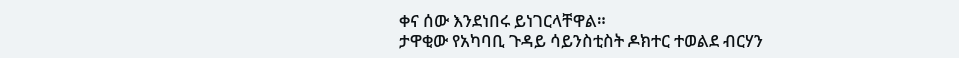ቀና ሰው እንደነበሩ ይነገርላቸዋል።
ታዋቂው የአካባቢ ጉዳይ ሳይንስቲስት ዶክተር ተወልደ ብርሃን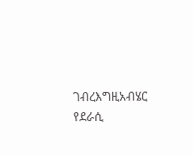ገብረእግዚአብሄር የደራሲ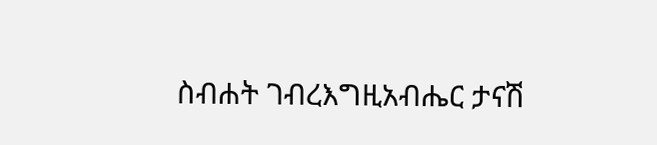ስብሐት ገብረእግዚአብሔር ታናሽ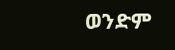ወንድም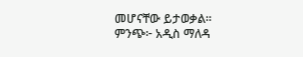መሆናቸው ይታወቃል።
ምንጭ፦ አዲስ ማለዳ